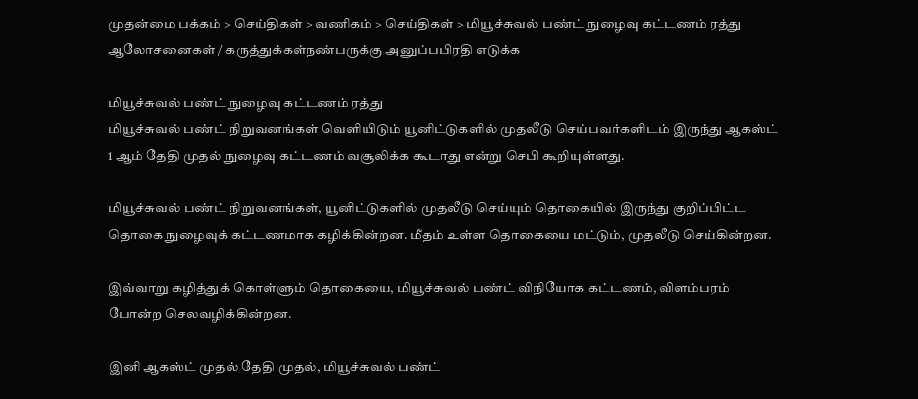முதன்மை பக்கம் > செய்திகள் > வ‌ணிக‌ம் > செய்திகள் > மியூச்சுவல் பண்ட் நுழைவு கட்டணம் ரத்து
ஆலோசனைகள் / கருத்துக்கள்நண்பருக்கு அனுப்பபிரதி எடுக்க

மியூச்சுவல் பண்ட் நுழைவு கட்டணம் ரத்து
மியூச்சுவல் பண்ட் நிறுவனங்கள் வெளியிடும் யூனிட்டுகளில் முதலீடு செய்பவர்களிடம் இருந்து ஆகஸ்ட் 1 ஆம் தேதி முதல் நுழைவு கட்டணம் வசூலிக்க கூடாது என்று செபி கூறியுள்ளது.

மியூச்சுவல் பண்ட் நிறுவனங்கள், யூனிட்டுகளில் முதலீடு செய்யும் தொகையில் இருந்து குறிப்பிட்ட தொகை நுழைவுக் கட்டணமாக கழிக்கின்றன. மீதம் உள்ள தொகையை மட்டும், முதலீடு செய்கின்றன.

இவ்வாறு கழித்துக் கொள்ளும் தொகையை, மியூச்சுவல் பண்ட் விநியோக கட்டணம், விளம்பரம் போன்ற செலவழிக்கின்றன.

இனி ஆகஸ்ட் முதல் தேதி முதல், மியூச்சுவல் பண்ட்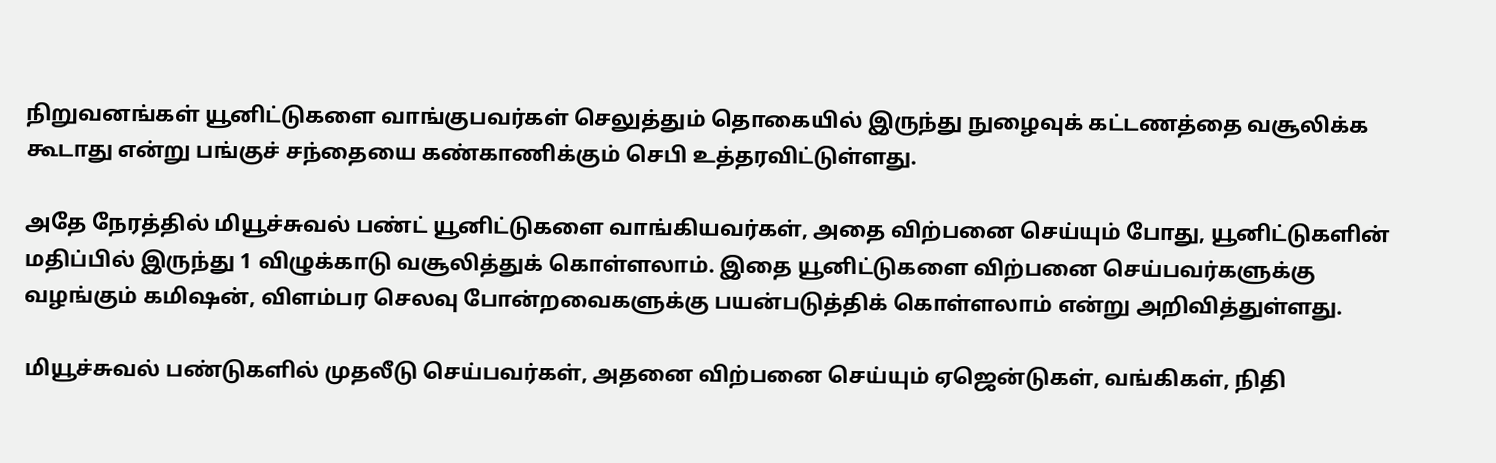நிறுவனங்கள் யூனிட்டுகளை வாங்குபவர்கள் செலுத்தும் தொகையில் இருந்து நுழைவுக் கட்டணத்தை வசூலிக்க கூடாது என்று பங்குச் சந்தையை கண்காணிக்கும் செபி உத்தரவிட்டுள்ளது.

அதே நேரத்தில் மியூச்சுவல் பண்ட் யூனிட்டுகளை வாங்கியவர்கள், அதை விற்பனை செய்யும் போது, யூனிட்டுகளின் மதிப்பில் இருந்து 1 விழுக்காடு வசூலித்துக் கொள்ளலாம். இதை யூனிட்டுகளை விற்பனை செய்பவர்களுக்கு வழங்கும் கமிஷன், விளம்பர செலவு போன்றவைகளுக்கு பயன்படுத்திக் கொள்ளலாம் என்று அறிவித்துள்ளது.

மியூச்சுவல் பண்டுகளில் முதலீடு செய்பவர்கள், அதனை விற்பனை செய்யும் ஏஜென்டுகள், வங்கிகள், நிதி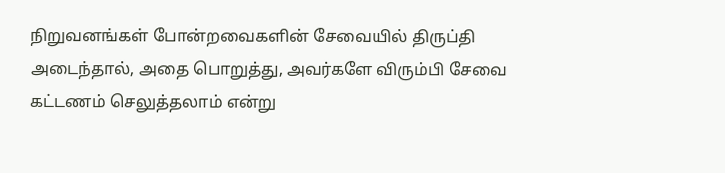நிறுவனங்கள் போன்றவைகளின் சேவையில் திருப்தி அடைந்தால், அதை பொறுத்து, அவர்களே விரும்பி சேவை கட்டணம் செலுத்தலாம் என்று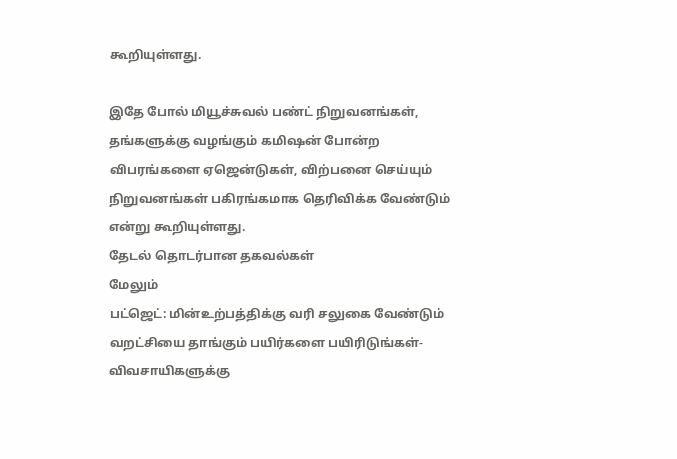கூறியுள்ளது.

இதே போல் மியூச்சுவல் பண்ட் நிறுவனங்கள், தங்களுக்கு வழங்கும் கமிஷன் போன்ற விபரங்களை ஏஜென்டுகள், விற்பனை செய்யும் நிறுவனங்கள் பகிரங்கமாக தெரிவிக்க வேண்டும் என்று கூறியுள்ளது.
தேட‌ல் தொட‌ர்பான தகவ‌ல்க‌ள்
மேலும்
பட்ஜெட்: மின்உற்பத்திக்கு வரி சலுகை வேண்டும்
வறட்சியை தாங்கும் பயிர்களை பயிரிடுங்கள்-விவசாயிகளுக்கு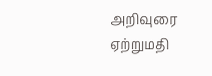அறிவுரை
ஏற்றுமதி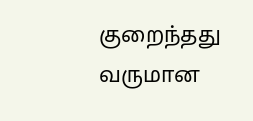குறைந்தது
வருமான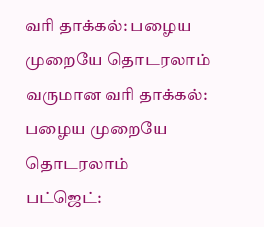வரி தாக்கல்: பழைய முறையே தொடரலாம்
வருமான வரி தாக்கல்: பழைய முறையே தொடரலாம்
பட்ஜெட்: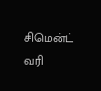சிமென்ட் வரி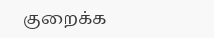குறைக்க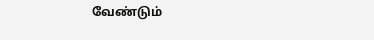வேண்டும்